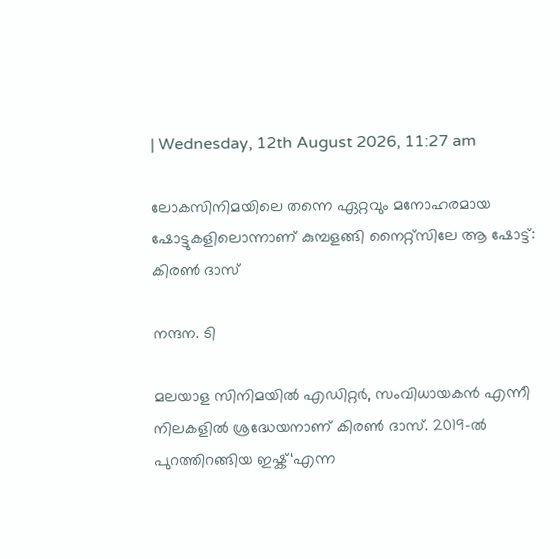| Wednesday, 12th August 2026, 11:27 am

ലോകസിനിമയിലെ തന്നെ ഏറ്റവും മനോഹരമായ ഷോട്ടുകളിലൊന്നാണ് കുമ്പളങ്ങി നൈറ്റ്‌സിലേ ആ ഷോട്ട്: കിരൺ ദാസ്

നന്ദന. ടി

മലയാള സിനിമയിൽ എഡിറ്റർ, സംവിധായകൻ എന്നീ നിലകളിൽ ശ്രദ്ധേയനാണ് കിരൺ ദാസ്. 2019-ൽ പുറത്തിറങ്ങിയ ഇഷ്ക്‘എന്ന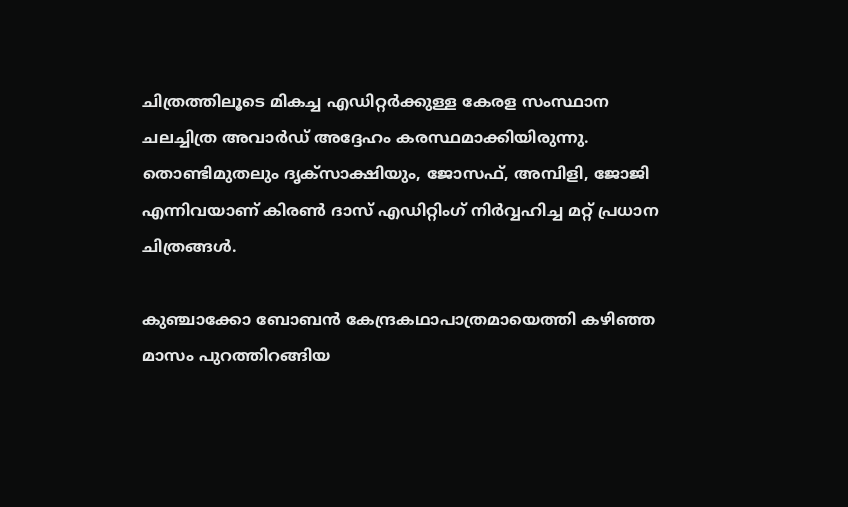ചിത്രത്തിലൂടെ മികച്ച എഡിറ്റർക്കുള്ള കേരള സംസ്ഥാന ചലച്ചിത്ര അവാർഡ് അദ്ദേഹം കരസ്ഥമാക്കിയിരുന്നു. തൊണ്ടിമുതലും ദൃക്‌സാക്ഷിയും, ജോസഫ്, അമ്പിളി, ജോജി എന്നിവയാണ് കിരൺ ദാസ് എഡിറ്റിംഗ് നിർവ്വഹിച്ച മറ്റ് പ്രധാന ചിത്രങ്ങൾ.

കുഞ്ചാക്കോ ബോബൻ കേന്ദ്രകഥാപാത്രമായെത്തി കഴിഞ്ഞ മാസം പുറത്തിറങ്ങിയ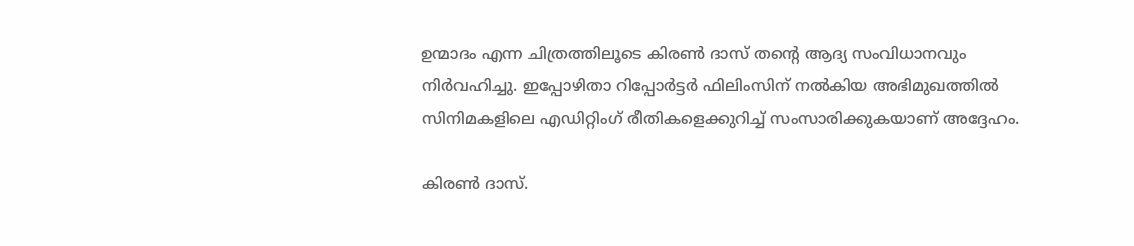ഉന്മാദം എന്ന ചിത്രത്തിലൂടെ കിരൺ ദാസ് തന്റെ ആദ്യ സംവിധാനവും നിർവഹിച്ചു. ഇപ്പോഴിതാ റിപ്പോർട്ടർ ഫിലിംസിന് നൽകിയ അഭിമുഖത്തിൽ സിനിമകളിലെ എഡിറ്റിംഗ് രീതികളെക്കുറിച്ച് സംസാരിക്കുകയാണ് അദ്ദേഹം.

കിരൺ ദാസ്.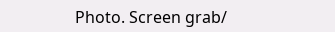Photo. Screen grab/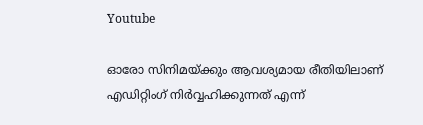Youtube

ഓരോ സിനിമയ്ക്കും ആവശ്യമായ രീതിയിലാണ് എഡിറ്റിംഗ് നിർവ്വഹിക്കുന്നത് എന്ന്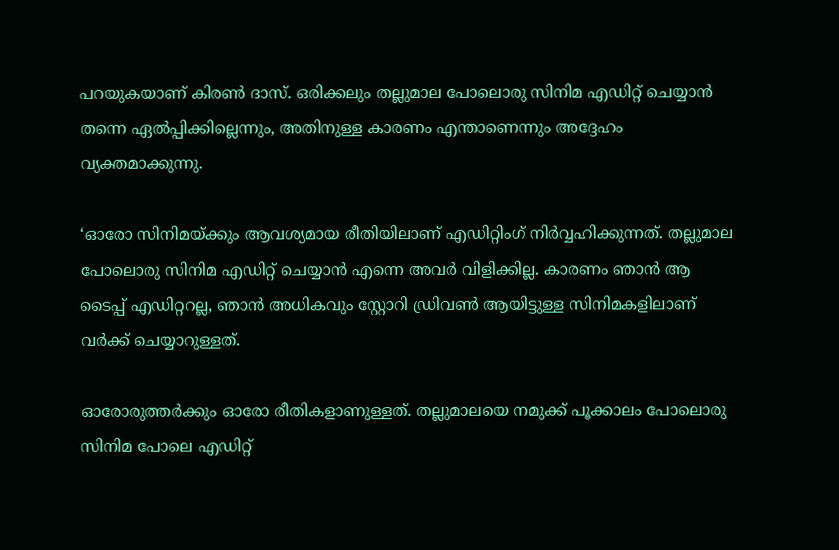പറയുകയാണ് കിരൺ ദാസ്. ഒരിക്കലും തല്ലുമാല പോലൊരു സിനിമ എഡിറ്റ് ചെയ്യാൻ തന്നെ ഏൽപ്പിക്കില്ലെന്നും, അതിനുള്ള കാരണം എന്താണെന്നും അദ്ദേഹം വ്യക്തമാക്കുന്നു.

‘ഓരോ സിനിമയ്ക്കും ആവശ്യമായ രീതിയിലാണ് എഡിറ്റിംഗ് നിർവ്വഹിക്കുന്നത്. തല്ലുമാല പോലൊരു സിനിമ എഡിറ്റ് ചെയ്യാൻ എന്നെ അവർ വിളിക്കില്ല. കാരണം ഞാൻ ആ ടൈപ്പ് എഡിറ്ററല്ല, ഞാൻ അധികവും സ്റ്റോറി ഡ്രിവൺ ആയിട്ടുള്ള സിനിമകളിലാണ് വർക്ക് ചെയ്യാറുള്ളത്.

ഓരോരുത്തർക്കും ഓരോ രീതികളാണുള്ളത്. തല്ലുമാലയെ നമുക്ക് പൂക്കാലം പോലൊരു സിനിമ പോലെ എഡിറ്റ്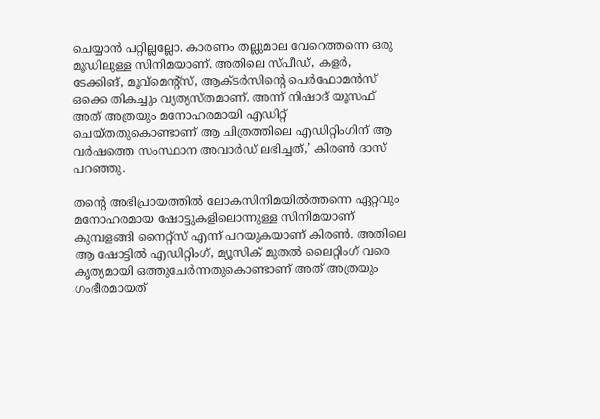ചെയ്യാൻ പറ്റില്ലല്ലോ. കാരണം തല്ലുമാല വേറെത്തന്നെ ഒരു മൂഡിലുള്ള സിനിമയാണ്. അതിലെ സ്പീഡ്, കളർ, ടേക്കിങ്, മൂവ്‌മെന്റ്‌സ്, ആക്ടർസിന്റെ പെർഫോമൻസ് ഒക്കെ തികച്ചും വ്യത്യസ്തമാണ്. അന്ന് നിഷാദ് യൂസഫ് അത് അത്രയും മനോഹരമായി എഡിറ്റ് ചെയ്തതുകൊണ്ടാണ് ആ ചിത്രത്തിലെ എഡിറ്റിംഗിന് ആ വർഷത്തെ സംസ്ഥാന അവാർഡ് ലഭിച്ചത്,’ കിരൺ ദാസ് പറഞ്ഞു.

തന്റെ അഭിപ്രായത്തിൽ ലോകസിനിമയിൽത്തന്നെ ഏറ്റവും മനോഹരമായ ഷോട്ടുകളിലൊന്നുള്ള സിനിമയാണ് കുമ്പളങ്ങി നൈറ്റ്‌സ് എന്ന് പറയുകയാണ് കിരൺ. അതിലെ ആ ഷോട്ടിൽ എഡിറ്റിംഗ്, മ്യൂസിക് മുതൽ ലൈറ്റിംഗ് വരെ കൃത്യമായി ഒത്തുചേർന്നതുകൊണ്ടാണ് അത് അത്രയും ഗംഭീരമായത്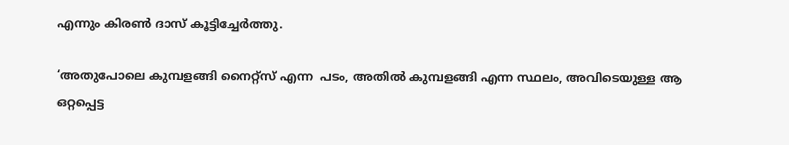എന്നും കിരൺ ദാസ് കൂട്ടിച്ചേർത്തു.

‘അതുപോലെ കുമ്പളങ്ങി നൈറ്റ്‌സ് എന്ന  പടം, അതിൽ കുമ്പളങ്ങി എന്ന സ്ഥലം, അവിടെയുള്ള ആ ഒറ്റപ്പെട്ട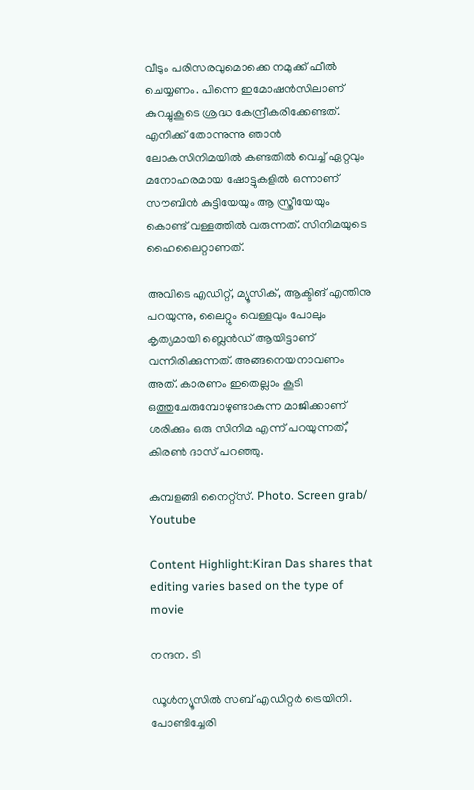വീടും പരിസരവുമൊക്കെ നമുക്ക് ഫീൽ ചെയ്യണം. പിന്നെ ഇമോഷൻസിലാണ് കുറച്ചുകൂടെ ശ്രദ്ധ കേന്ദ്രീകരിക്കേണ്ടത്. എനിക്ക് തോന്നുന്നു ഞാൻ ലോകസിനിമയിൽ കണ്ടതിൽ വെച്ച് ഏറ്റവും മനോഹരമായ ഷോട്ടുകളിൽ ഒന്നാണ് സൗബിൻ കുട്ടിയേയും ആ സ്ത്രീയേയും കൊണ്ട് വള്ളത്തിൽ വരുന്നത്. സിനിമയുടെ ഹൈലൈറ്റാണത്.

അവിടെ എഡിറ്റ്, മ്യൂസിക്, ആക്ടിങ് എന്തിനു പറയുന്നു, ലൈറ്റും വെള്ളവും പോലും കൃത്യമായി ബ്ലെൻഡ് ആയിട്ടാണ് വന്നിരിക്കുന്നത്. അങ്ങനെയനാവണം അത്. കാരണം ഇതെല്ലാം കൂടി ഒത്തുചേരുമ്പോഴുണ്ടാകുന്ന മാജിക്കാണ് ശരിക്കും ഒരു സിനിമ എന്ന് പറയുന്നത്,’ കിരൺ ദാസ് പറഞ്ഞു.

കുമ്പളങ്ങി നൈറ്റ്‌സ്. Photo. Screen grab/ Youtube

Content Highlight:Kiran Das shares that editing varies based on the type of movie

നന്ദന. ടി

ഡൂള്‍ന്യൂസില്‍ സബ് എഡിറ്റര്‍ ട്രെയിനി. പോണ്ടിച്ചേരി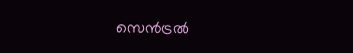സെന്‍ട്രല്‍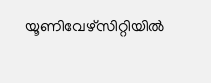യൂണിവേഴ്‌സിറ്റിയില്‍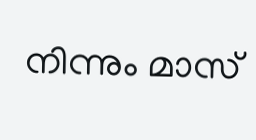നിന്നും മാസ്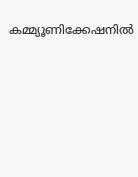കമ്മ്യൂണിക്കേഷനില്‍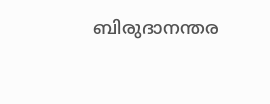ബിരുദാനന്തര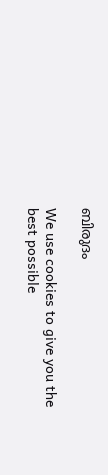ബിരുദം

We use cookies to give you the best possible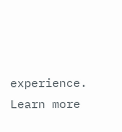experience. Learn more